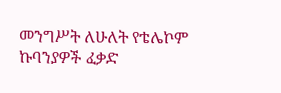መንግሥት ለሁለት የቴሌኮም ኩባንያዎች ፈቃድ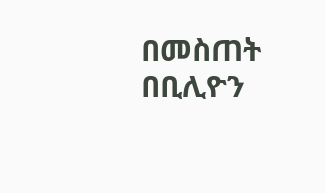በመስጠት በቢሊዮን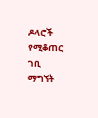ዶላሮች የሚቆጠር ገቢ ማግኘት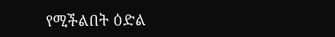የሚችልበት ዕድል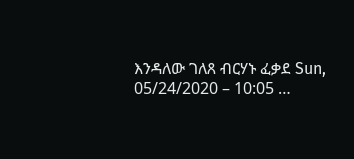እንዳለው ገለጸ ብርሃኑ ፈቃደ Sun, 05/24/2020 – 10:05 …